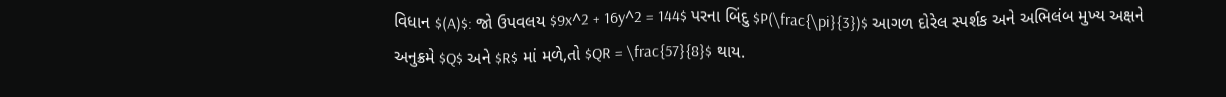વિધાન $(A)$: જો ઉપવલય $9x^2 + 16y^2 = 144$ પરના બિંદુ $P(\frac{\pi}{3})$ આગળ દોરેલ સ્પર્શક અને અભિલંબ મુખ્ય અક્ષને અનુક્રમે $Q$ અને $R$ માં મળે,તો $QR = \frac{57}{8}$ થાય.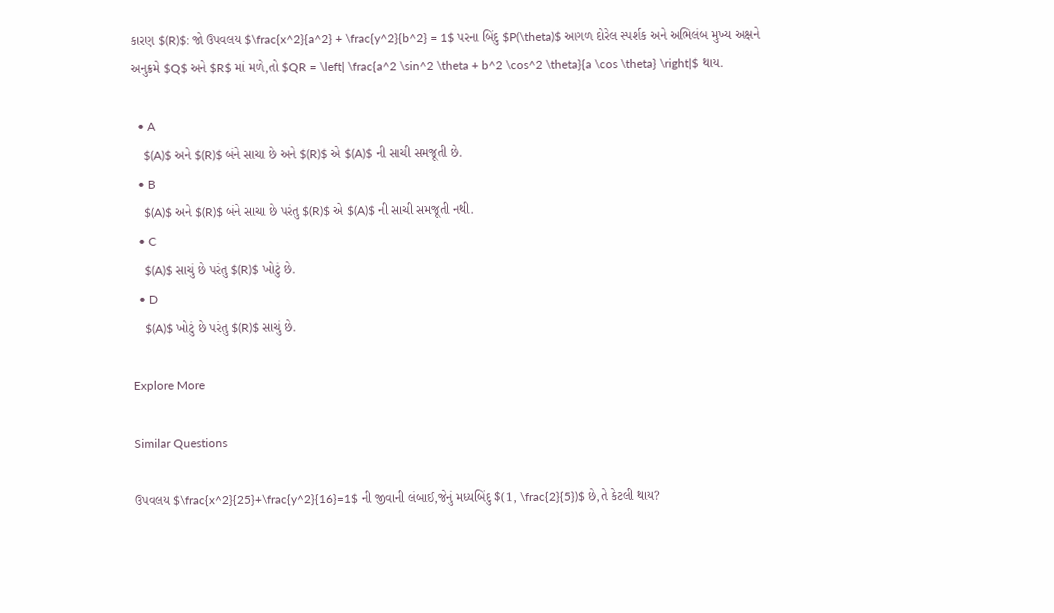કારણ $(R)$: જો ઉપવલય $\frac{x^2}{a^2} + \frac{y^2}{b^2} = 1$ પરના બિંદુ $P(\theta)$ આગળ દોરેલ સ્પર્શક અને અભિલંબ મુખ્ય અક્ષને અનુક્રમે $Q$ અને $R$ માં મળે,તો $QR = \left| \frac{a^2 \sin^2 \theta + b^2 \cos^2 \theta}{a \cos \theta} \right|$ થાય.

  • A
    $(A)$ અને $(R)$ બંને સાચા છે અને $(R)$ એ $(A)$ ની સાચી સમજૂતી છે.
  • B
    $(A)$ અને $(R)$ બંને સાચા છે પરંતુ $(R)$ એ $(A)$ ની સાચી સમજૂતી નથી.
  • C
    $(A)$ સાચું છે પરંતુ $(R)$ ખોટું છે.
  • D
    $(A)$ ખોટું છે પરંતુ $(R)$ સાચું છે.

Explore More

Similar Questions

ઉપવલય $\frac{x^2}{25}+\frac{y^2}{16}=1$ ની જીવાની લંબાઈ,જેનું મધ્યબિંદુ $(1, \frac{2}{5})$ છે,તે કેટલી થાય?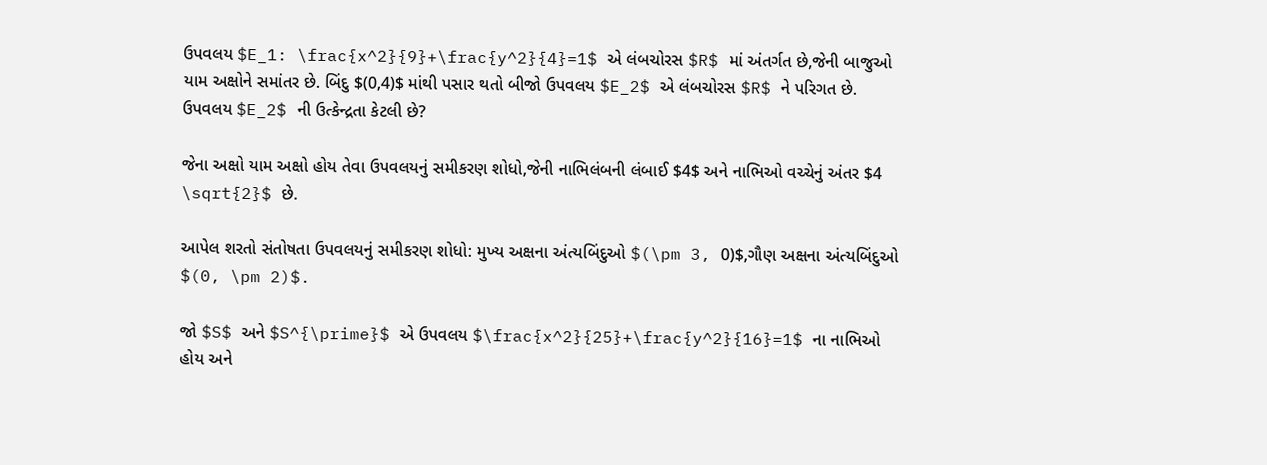ઉપવલય $E_1: \frac{x^2}{9}+\frac{y^2}{4}=1$ એ લંબચોરસ $R$ માં અંતર્ગત છે,જેની બાજુઓ યામ અક્ષોને સમાંતર છે. બિંદુ $(0,4)$ માંથી પસાર થતો બીજો ઉપવલય $E_2$ એ લંબચોરસ $R$ ને પરિગત છે. ઉપવલય $E_2$ ની ઉત્કેન્દ્રતા કેટલી છે?

જેના અક્ષો યામ અક્ષો હોય તેવા ઉપવલયનું સમીકરણ શોધો,જેની નાભિલંબની લંબાઈ $4$ અને નાભિઓ વચ્ચેનું અંતર $4 \sqrt{2}$ છે.

આપેલ શરતો સંતોષતા ઉપવલયનું સમીકરણ શોધો: મુખ્ય અક્ષના અંત્યબિંદુઓ $(\pm 3, 0)$,ગૌણ અક્ષના અંત્યબિંદુઓ $(0, \pm 2)$.

જો $S$ અને $S^{\prime}$ એ ઉપવલય $\frac{x^2}{25}+\frac{y^2}{16}=1$ ના નાભિઓ હોય અને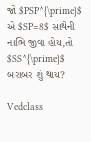જો $PSP^{\prime}$ એ $SP=8$ સાથેની નાભિ જીવા હોય,તો $SS^{\prime}$ બરાબર શું થાય?

Vedclass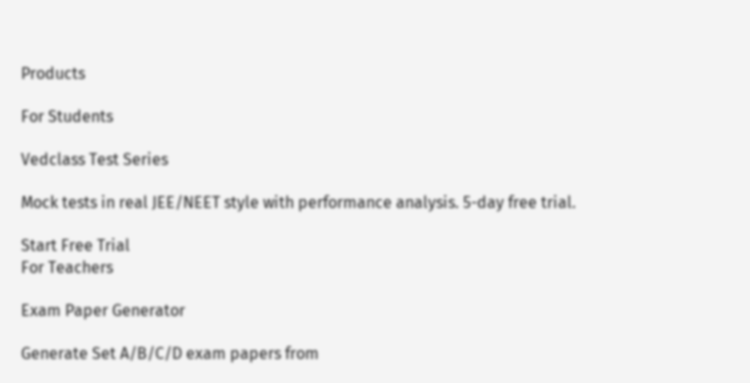Products

For Students

Vedclass Test Series

Mock tests in real JEE/NEET style with performance analysis. 5-day free trial.

Start Free Trial
For Teachers

Exam Paper Generator

Generate Set A/B/C/D exam papers from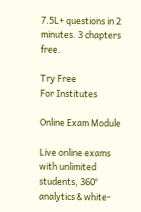7.5L+ questions in 2 minutes. 3 chapters free.

Try Free
For Institutes

Online Exam Module

Live online exams with unlimited students, 360° analytics & white-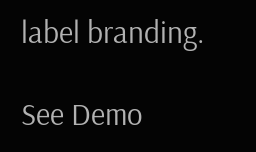label branding.

See Demo